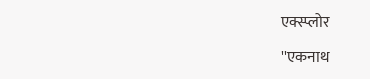एक्स्प्लोर

''एकनाथ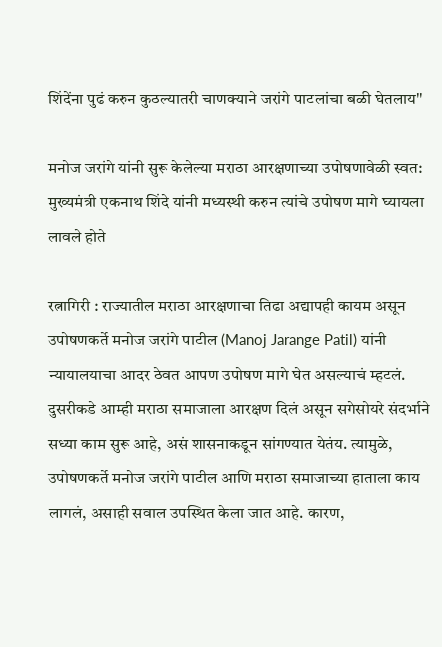शिंदेंना पुढं करुन कुठल्यातरी चाणक्याने जरांगे पाटलांचा बळी घेतलाय''

मनोज जरांगे यांनी सुरू केलेल्या मराठा आरक्षणाच्या उपोषणावेळी स्वत: मुख्यमंत्री एकनाथ शिंदे यांनी मध्यस्थी करुन त्यांचे उपोषण मागे घ्यायला लावले होते

रत्नागिरी : राज्यातील मराठा आरक्षणाचा तिढा अद्यापही कायम असून उपोषणकर्ते मनोज जरांगे पाटील (Manoj Jarange Patil) यांनी न्यायालयाचा आदर ठेवत आपण उपोषण मागे घेत असल्याचं म्हटलं. दुसरीकडे आम्ही मराठा समाजाला आरक्षण दिलं असून सगेसोयरे संदर्भाने सध्या काम सुरू आहे, असं शासनाकडून सांगण्यात येतंय. त्यामुळे, उपोषणकर्ते मनोज जरांगे पाटील आणि मराठा समाजाच्या हाताला काय लागलं, असाही सवाल उपस्थित केला जात आहे. कारण,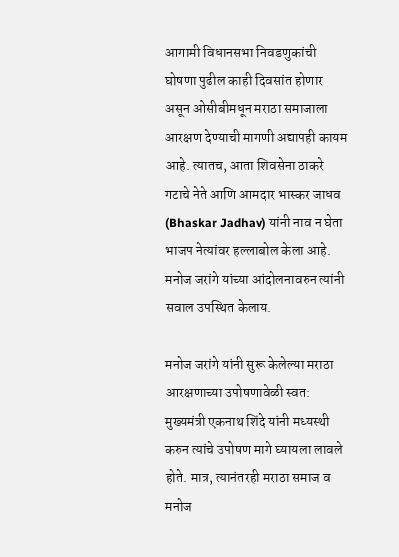आगामी विधानसभा निवडणुकांची घोषणा पुढील काही दिवसांत होणार असून ओसीबीमधून मराठा समाजाला आरक्षण देण्याची मागणी अद्यापही कायम आहे. त्यातच, आता शिवसेना ठाकरे गटाचे नेते आणि आमदार भास्कर जाधव (Bhaskar Jadhav) यांनी नाव न घेता भाजप नेत्यांवर हल्लाबोल केला आहे. मनोज जरांगे यांच्या आंदोलनावरुन त्यांनी सवाल उपस्थित केलाय.

मनोज जरांगे यांनी सुरू केलेल्या मराठा आरक्षणाच्या उपोषणावेळी स्वत: मुख्यमंत्री एकनाथ शिंदे यांनी मध्यस्थी करुन त्यांचे उपोषण मागे घ्यायला लावले होते. मात्र, त्यानंतरही मराठा समाज व मनोज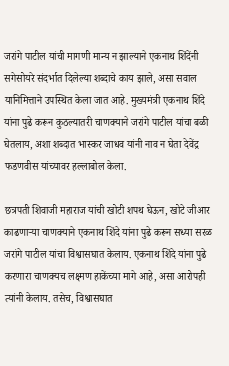जरांगे पाटील यांची मागणी मान्य न झाल्याने एकनाथ शिंदेंनी सगेसोयरे संदर्भात दिलेल्या शब्दाचे काय झाले, असा सवाल यानिमित्ताने उपस्थित केला जात आहे. मुख्यमंत्री एकनाथ शिंदे यांना पुढे करून कुठल्यातरी चाणक्याने जरांगे पाटील यांचा बळी घेतलाय, अशा शब्दात भास्कर जाधव यांनी नाव न घेता देवेंद्र फडणवीस यांच्यावर हल्लाबोल केला.

छत्रपती शिवाजी महाराज यांची खोटी शपथ घेऊन, खोटे जीआर काढणाऱ्या चाणक्याने एकनाथ शिंदे यांना पुढे करून सध्या सरळ जरांगे पाटील यांचा विश्वासघात केलाय. एकनाथ शिंदे यांना पुढे करणारा चाणक्यच लक्ष्मण हाकेंच्या मागे आहे, असा आरोपही त्यांनी केलाय. तसेच, विश्वासघात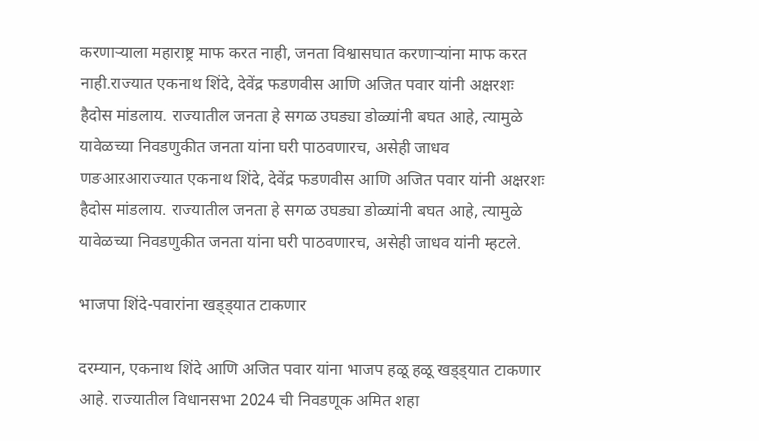करणाऱ्याला महाराष्ट्र माफ करत नाही, जनता विश्वासघात करणाऱ्यांना माफ करत नाही.राज्यात एकनाथ शिंदे, देवेंद्र फडणवीस आणि अजित पवार यांनी अक्षरशः हैदोस मांडलाय. राज्यातील जनता हे सगळ उघड्या डोळ्यांनी बघत आहे, त्यामुळे यावेळच्या निवडणुकीत जनता यांना घरी पाठवणारच, असेही जाधव  णङआऱआराज्यात एकनाथ शिंदे, देवेंद्र फडणवीस आणि अजित पवार यांनी अक्षरशः हैदोस मांडलाय. राज्यातील जनता हे सगळ उघड्या डोळ्यांनी बघत आहे, त्यामुळे यावेळच्या निवडणुकीत जनता यांना घरी पाठवणारच, असेही जाधव यांनी म्हटले.

भाजपा शिंदे-पवारांना खड्ड्यात टाकणार

दरम्यान, एकनाथ शिंदे आणि अजित पवार यांना भाजप हळू हळू खड्ड्यात टाकणार आहे. राज्यातील विधानसभा 2024 ची निवडणूक अमित शहा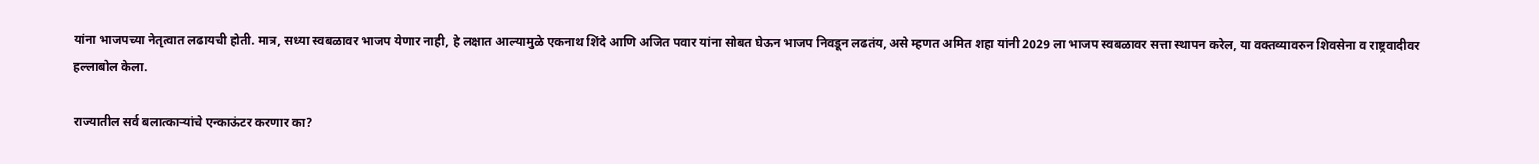यांना भाजपच्या नेतृत्वात लढायची होती. मात्र, सध्या स्वबळावर भाजप येणार नाही, हे लक्षात आल्यामुळे एकनाथ शिंदे आणि अजित पवार यांना सोबत घेऊन भाजप निवडून लढतंय, असे म्हणत अमित शहा यांनी 2029 ला भाजप स्वबळावर सत्ता स्थापन करेल, या वक्तव्यावरुन शिवसेना व राष्ट्रवादीवर हल्लाबोल केला.

राज्यातील सर्व बलात्काऱ्यांचे एन्काऊंटर करणार का?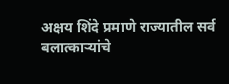अक्षय शिंदे प्रमाणे राज्यातील सर्व बलात्काऱ्यांचे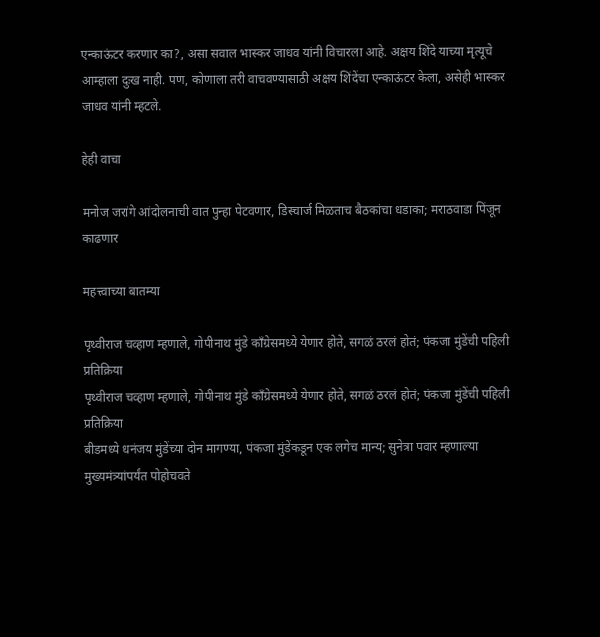एन्काऊंटर करणार का?, असा सवाल भास्कर जाधव यांनी विचारला आहे. अक्षय शिंदे याच्या मृत्यूचे आम्हाला दुःख नाही. पण, कोणाला तरी वाचवण्यासाठी अक्षय शिंदेंचा एन्काऊंटर केला, असेही भास्कर जाधव यांनी म्हटले.

हेही वाचा

मनोज जरांगे आंदोलनाची वात पुन्हा पेटवणार, डिस्चार्ज मिळताच बैठकांचा धडाका; मराठवाडा पिंजून काढणार

महत्त्वाच्या बातम्या

पृथ्वीराज चव्हाण म्हणाले, गोपीनाथ मुंडे काँग्रेसमध्ये येणार होते, सगळं ठरलं होतं; पंकजा मुंडेंची पहिली प्रतिक्रिया
पृथ्वीराज चव्हाण म्हणाले, गोपीनाथ मुंडे काँग्रेसमध्ये येणार होते, सगळं ठरलं होतं; पंकजा मुंडेंची पहिली प्रतिक्रिया
बीडमध्ये धनंजय मुंडेंच्या दोन मागण्या, पंकजा मुंडेंकडून एक लगेच मान्य; सुनेत्रा पवार म्हणाल्या मुख्यमंत्र्यांपर्यंत पोहोचवते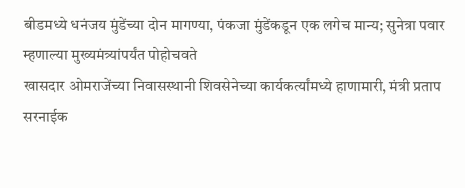बीडमध्ये धनंजय मुंडेंच्या दोन मागण्या, पंकजा मुंडेंकडून एक लगेच मान्य; सुनेत्रा पवार म्हणाल्या मुख्यमंत्र्यांपर्यंत पोहोचवते
खासदार ओमराजेंच्या निवासस्थानी शिवसेनेच्या कार्यकर्त्यांमध्ये हाणामारी, मंत्री प्रताप सरनाईक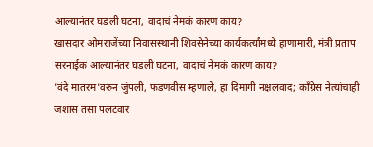आल्यानंतर घडली घटना, वादाचं नेमकं कारण काय?
खासदार ओमराजेंच्या निवासस्थानी शिवसेनेच्या कार्यकर्त्यांमध्ये हाणामारी, मंत्री प्रताप सरनाईक आल्यानंतर घडली घटना, वादाचं नेमकं कारण काय?
'वंदे मातरम'वरुन जुंपली, फडणवीस म्हणाले, हा दिमागी नक्षलवाद; काँग्रेस नेत्यांचाही जशास तसा पलटवार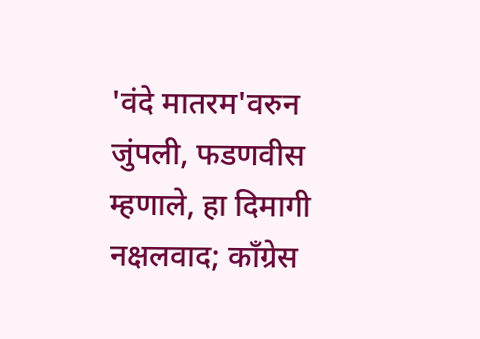'वंदे मातरम'वरुन जुंपली, फडणवीस म्हणाले, हा दिमागी नक्षलवाद; काँग्रेस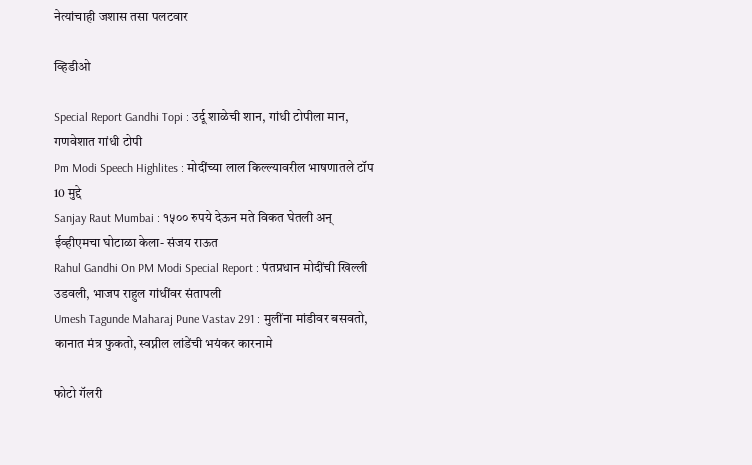नेत्यांचाही जशास तसा पलटवार

व्हिडीओ

Special Report Gandhi Topi : उर्दू शाळेची शान, गांधी टोपीला मान, गणवेशात गांधी टोपी
Pm Modi Speech Highlites : मोदींच्या लाल किल्ल्यावरील भाषणातले टॉप 10 मुद्दे
Sanjay Raut Mumbai : १५०० रुपये देऊन मते विकत घेतली अन् ईव्हीएमचा घोटाळा केला- संजय राऊत
Rahul Gandhi On PM Modi Special Report : पंतप्रधान मोदींची खिल्ली उडवली, भाजप राहुल गांधींवर संतापली
Umesh Tagunde Maharaj Pune Vastav 291 : मुलींना मांडीवर बसवतो, कानात मंत्र फुकतो, स्वप्नील लांडेंची भयंकर कारनामे

फोटो गॅलरी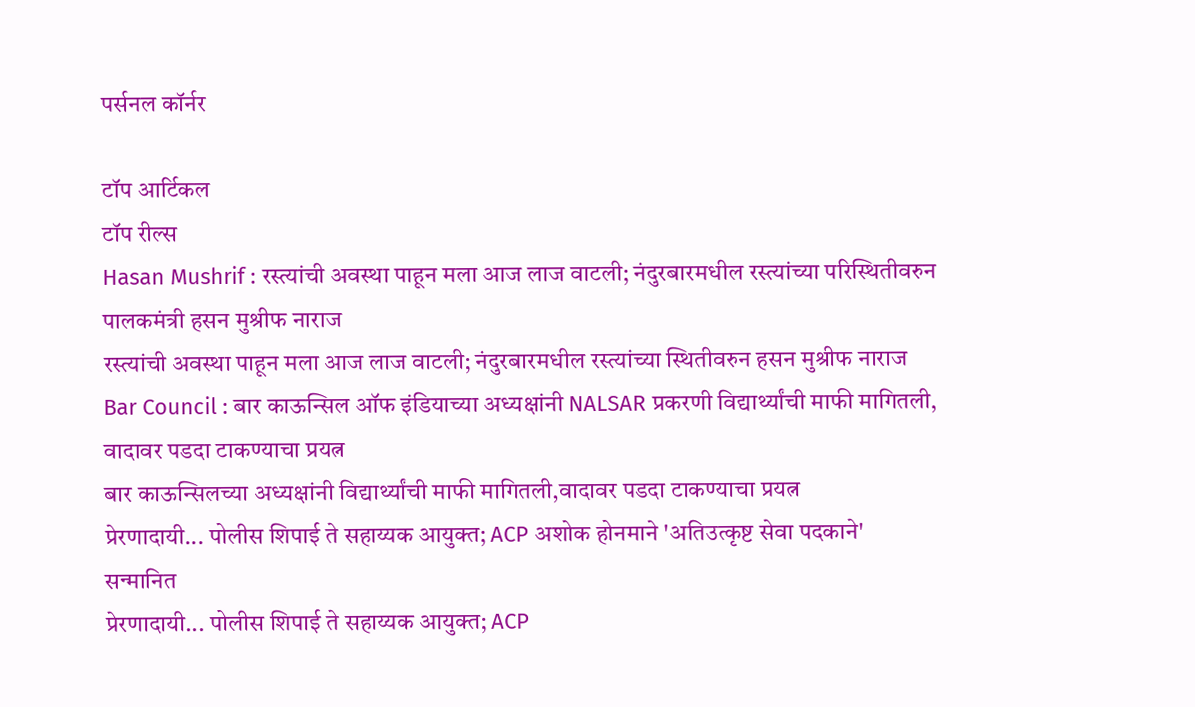पर्सनल कॉर्नर

टॉप आर्टिकल
टॉप रील्स
Hasan Mushrif : रस्त्यांची अवस्था पाहून मला आज लाज वाटली; नंदुरबारमधील रस्त्यांच्या परिस्थितीवरुन पालकमंत्री हसन मुश्रीफ नाराज
रस्त्यांची अवस्था पाहून मला आज लाज वाटली; नंदुरबारमधील रस्त्यांच्या स्थितीवरुन हसन मुश्रीफ नाराज
Bar Council : बार काऊन्सिल ऑफ इंडियाच्या अध्यक्षांनी NALSAR प्रकरणी विद्यार्थ्यांची माफी मागितली, वादावर पडदा टाकण्याचा प्रयत्न
बार काऊन्सिलच्या अध्यक्षांनी विद्यार्थ्यांची माफी मागितली,वादावर पडदा टाकण्याचा प्रयत्न
प्रेरणादायी... पोलीस शिपाई ते सहाय्यक आयुक्त; ACP अशोक होनमाने 'अतिउत्कृष्ट सेवा पदकाने' सन्मानित
प्रेरणादायी... पोलीस शिपाई ते सहाय्यक आयुक्त; ACP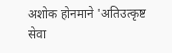अशोक होनमाने 'अतिउत्कृष्ट सेवा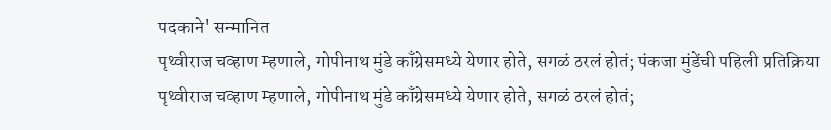पदकाने' सन्मानित
पृथ्वीराज चव्हाण म्हणाले, गोपीनाथ मुंडे काँग्रेसमध्ये येणार होते, सगळं ठरलं होतं; पंकजा मुंडेंची पहिली प्रतिक्रिया
पृथ्वीराज चव्हाण म्हणाले, गोपीनाथ मुंडे काँग्रेसमध्ये येणार होते, सगळं ठरलं होतं;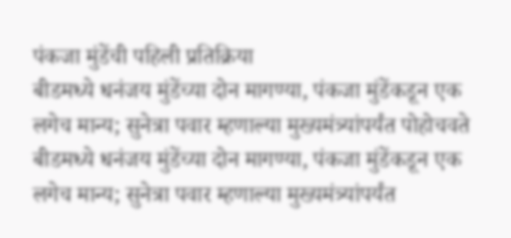पंकजा मुंडेंची पहिली प्रतिक्रिया
बीडमध्ये धनंजय मुंडेंच्या दोन मागण्या, पंकजा मुंडेंकडून एक लगेच मान्य; सुनेत्रा पवार म्हणाल्या मुख्यमंत्र्यांपर्यंत पोहोचवते
बीडमध्ये धनंजय मुंडेंच्या दोन मागण्या, पंकजा मुंडेंकडून एक लगेच मान्य; सुनेत्रा पवार म्हणाल्या मुख्यमंत्र्यांपर्यंत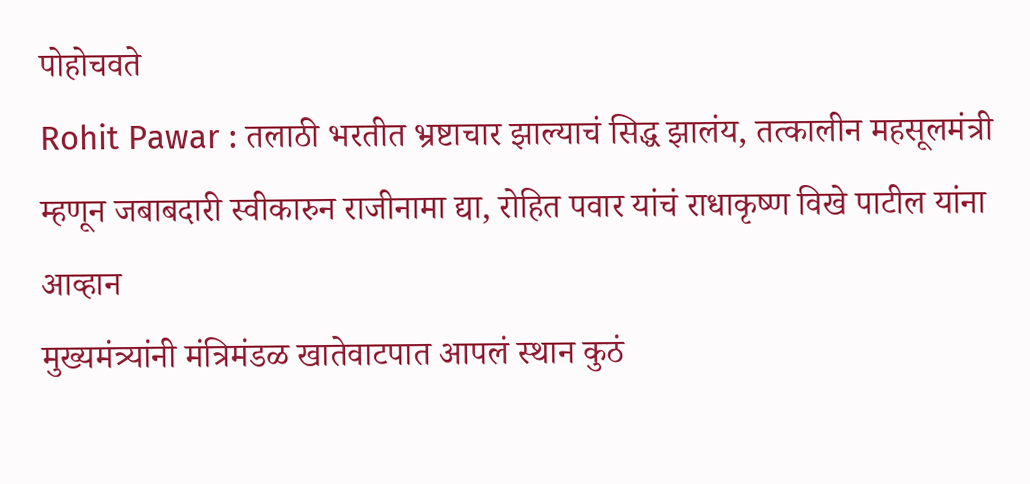पोहोचवते
Rohit Pawar : तलाठी भरतीत भ्रष्टाचार झाल्याचं सिद्ध झालंय, तत्कालीन महसूलमंत्री म्हणून जबाबदारी स्वीकारुन राजीनामा द्या, रोहित पवार यांचं राधाकृष्ण विखे पाटील यांना आव्हान
मुख्यमंत्र्यांनी मंत्रिमंडळ खातेवाटपात आपलं स्थान कुठं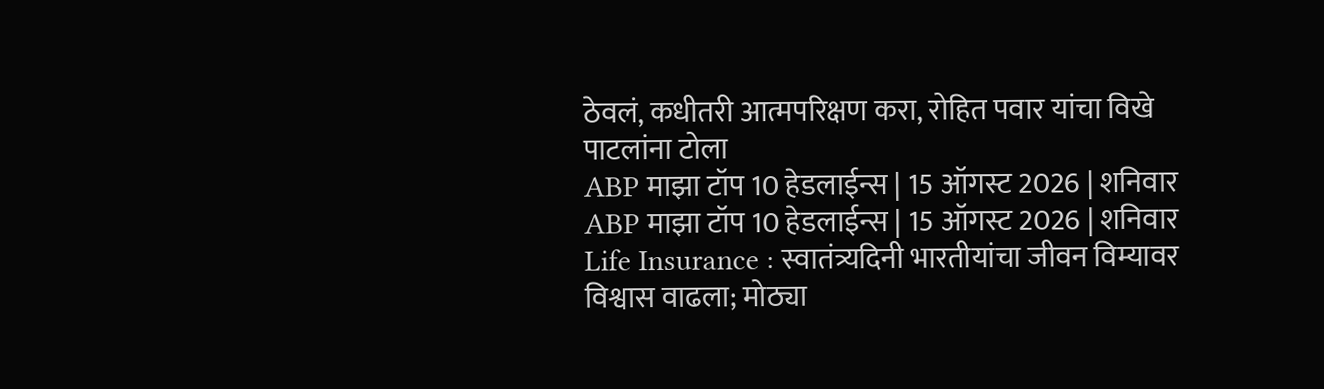ठेवलं, कधीतरी आत्मपरिक्षण करा, रोहित पवार यांचा विखे पाटलांना टोला
ABP माझा टॉप 10 हेडलाईन्स | 15 ऑगस्ट 2026 | शनिवार
ABP माझा टॉप 10 हेडलाईन्स | 15 ऑगस्ट 2026 | शनिवार
Life Insurance : स्वातंत्र्यदिनी भारतीयांचा जीवन विम्यावर विश्वास वाढला; मोठ्या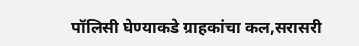पॉलिसी घेण्याकडे ग्राहकांचा कल,सरासरी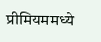प्रीमियममध्ये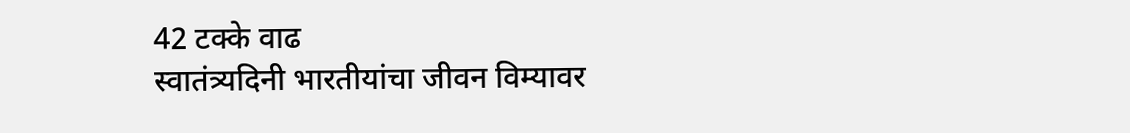42 टक्के वाढ
स्वातंत्र्यदिनी भारतीयांचा जीवन विम्यावर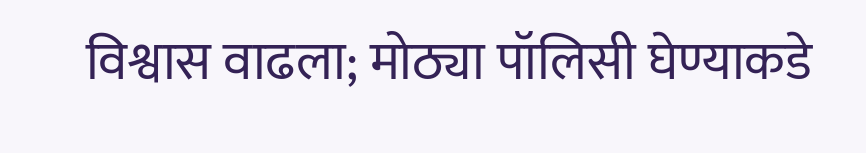विश्वास वाढला; मोठ्या पॉलिसी घेण्याकडे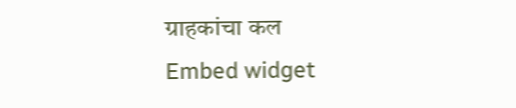ग्राहकांचा कल
Embed widget